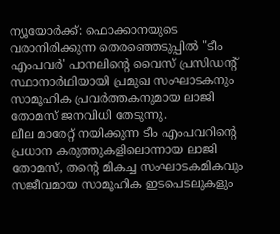ന്യൂയോർക്ക്: ഫൊക്കാനയുടെ വരാനിരിക്കുന്ന തെരഞ്ഞെടുപ്പിൽ "ടീം എംപവർ' പാനലിന്റെ വൈസ് പ്രസിഡന്റ് സ്ഥാനാർഥിയായി പ്രമുഖ സംഘാടകനും സാമൂഹിക പ്രവർത്തകനുമായ ലാജി തോമസ് ജനവിധി തേടുന്നു.
ലീല മാരേറ്റ് നയിക്കുന്ന ടീം എംപവറിന്റെ പ്രധാന കരുത്തുകളിലൊന്നായ ലാജി തോമസ്, തന്റെ മികച്ച സംഘാടകമികവും സജീവമായ സാമൂഹിക ഇടപെടലുകളും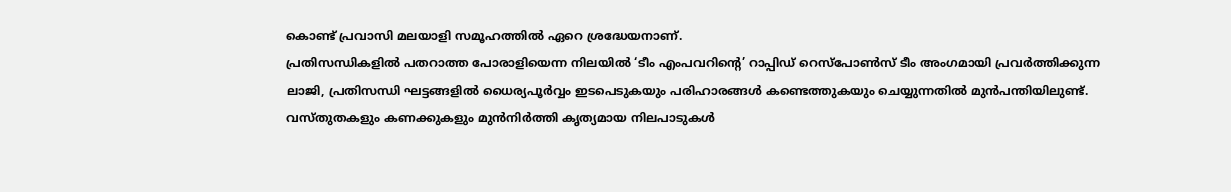കൊണ്ട് പ്രവാസി മലയാളി സമൂഹത്തിൽ ഏറെ ശ്രദ്ധേയനാണ്.
പ്രതിസന്ധികളിൽ പതറാത്ത പോരാളിയെന്ന നിലയിൽ ‘ടീം എംപവറിന്റെ’ റാപ്പിഡ് റെസ്പോൺസ് ടീം അംഗമായി പ്രവർത്തിക്കുന്ന ലാജി, പ്രതിസന്ധി ഘട്ടങ്ങളിൽ ധൈര്യപൂർവ്വം ഇടപെടുകയും പരിഹാരങ്ങൾ കണ്ടെത്തുകയും ചെയ്യുന്നതിൽ മുൻപന്തിയിലുണ്ട്.
വസ്തുതകളും കണക്കുകളും മുൻനിർത്തി കൃത്യമായ നിലപാടുകൾ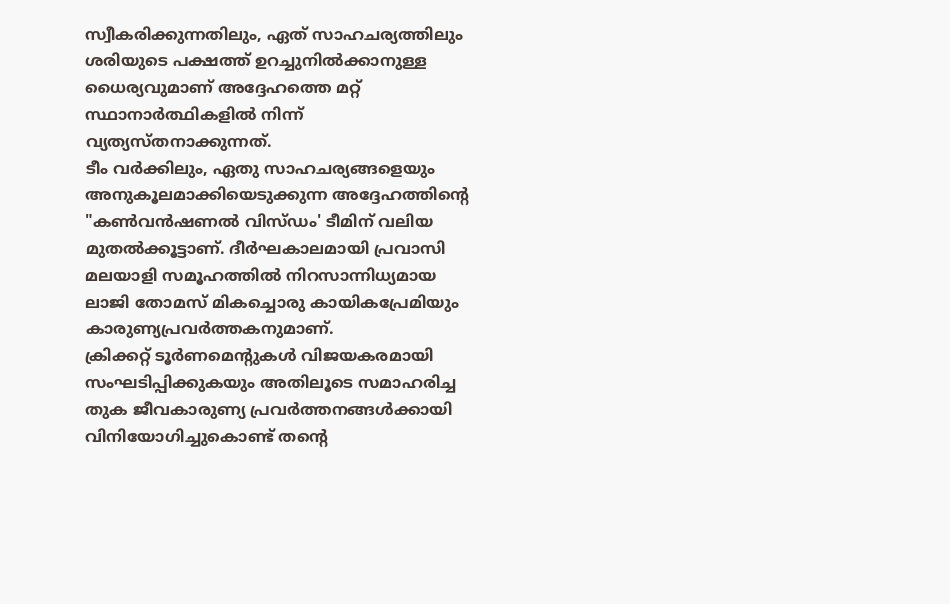സ്വീകരിക്കുന്നതിലും, ഏത് സാഹചര്യത്തിലും ശരിയുടെ പക്ഷത്ത് ഉറച്ചുനിൽക്കാനുള്ള ധൈര്യവുമാണ് അദ്ദേഹത്തെ മറ്റ് സ്ഥാനാർത്ഥികളിൽ നിന്ന് വ്യത്യസ്തനാക്കുന്നത്.
ടീം വർക്കിലും, ഏതു സാഹചര്യങ്ങളെയും അനുകൂലമാക്കിയെടുക്കുന്ന അദ്ദേഹത്തിന്റെ "കൺവൻഷണൽ വിസ്ഡം' ടീമിന് വലിയ മുതൽക്കൂട്ടാണ്. ദീർഘകാലമായി പ്രവാസി മലയാളി സമൂഹത്തിൽ നിറസാന്നിധ്യമായ ലാജി തോമസ് മികച്ചൊരു കായികപ്രേമിയും കാരുണ്യപ്രവർത്തകനുമാണ്.
ക്രിക്കറ്റ് ടൂർണമെന്റുകൾ വിജയകരമായി സംഘടിപ്പിക്കുകയും അതിലൂടെ സമാഹരിച്ച തുക ജീവകാരുണ്യ പ്രവർത്തനങ്ങൾക്കായി വിനിയോഗിച്ചുകൊണ്ട് തന്റെ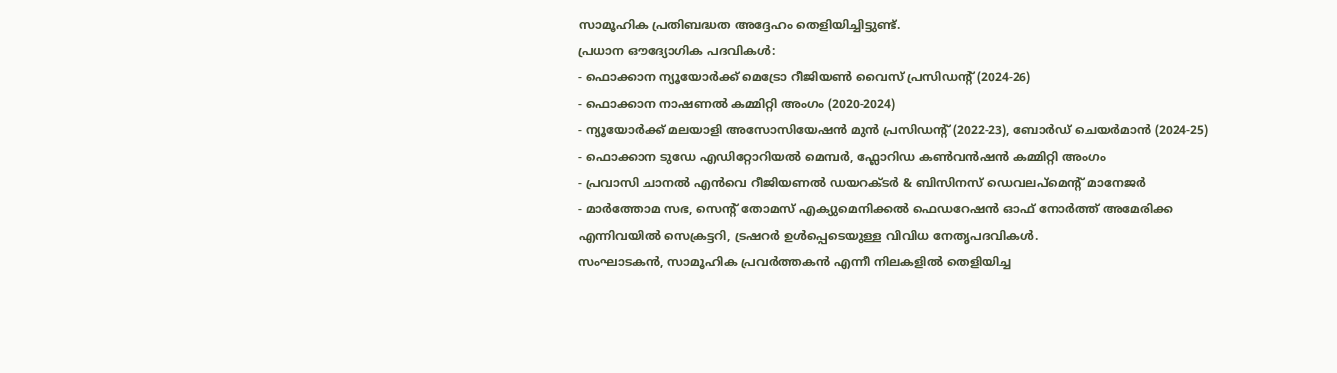സാമൂഹിക പ്രതിബദ്ധത അദ്ദേഹം തെളിയിച്ചിട്ടുണ്ട്.
പ്രധാന ഔദ്യോഗിക പദവികൾ:
- ഫൊക്കാന ന്യൂയോർക്ക് മെട്രോ റീജിയൺ വൈസ് പ്രസിഡന്റ് (2024-26)
- ഫൊക്കാന നാഷണൽ കമ്മിറ്റി അംഗം (2020-2024)
- ന്യൂയോർക്ക് മലയാളി അസോസിയേഷൻ മുൻ പ്രസിഡന്റ് (2022-23), ബോർഡ് ചെയർമാൻ (2024-25)
- ഫൊക്കാന ടുഡേ എഡിറ്റോറിയൽ മെമ്പർ, ഫ്ലോറിഡ കൺവൻഷൻ കമ്മിറ്റി അംഗം
- പ്രവാസി ചാനൽ എൻവെ റീജിയണൽ ഡയറക്ടർ & ബിസിനസ് ഡെവലപ്മെന്റ് മാനേജർ
- മാർത്തോമ സഭ, സെന്റ് തോമസ് എക്യുമെനിക്കൽ ഫെഡറേഷൻ ഓഫ് നോർത്ത് അമേരിക്ക എന്നിവയിൽ സെക്രട്ടറി, ട്രഷറർ ഉൾപ്പെടെയുള്ള വിവിധ നേതൃപദവികൾ.
സംഘാടകൻ, സാമൂഹിക പ്രവർത്തകൻ എന്നീ നിലകളിൽ തെളിയിച്ച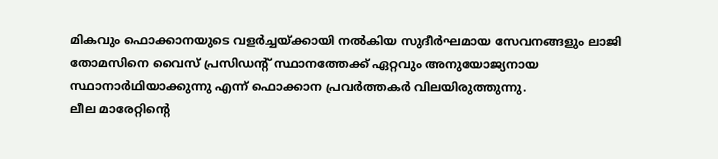മികവും ഫൊക്കാനയുടെ വളർച്ചയ്ക്കായി നൽകിയ സുദീർഘമായ സേവനങ്ങളും ലാജി തോമസിനെ വൈസ് പ്രസിഡന്റ് സ്ഥാനത്തേക്ക് ഏറ്റവും അനുയോജ്യനായ സ്ഥാനാർഥിയാക്കുന്നു എന്ന് ഫൊക്കാന പ്രവർത്തകർ വിലയിരുത്തുന്നു.
ലീല മാരേറ്റിന്റെ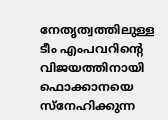നേതൃത്വത്തിലുള്ള ടീം എംപവറിന്റെ വിജയത്തിനായി ഫൊക്കാനയെ സ്നേഹിക്കുന്ന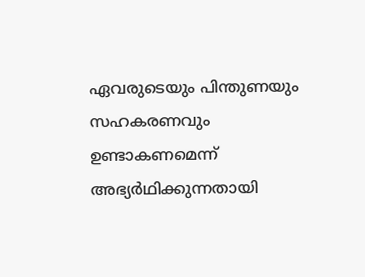ഏവരുടെയും പിന്തുണയും സഹകരണവും ഉണ്ടാകണമെന്ന് അഭ്യർഥിക്കുന്നതായി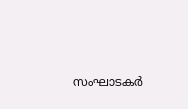സംഘാടകർ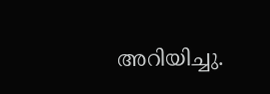അറിയിച്ചു.